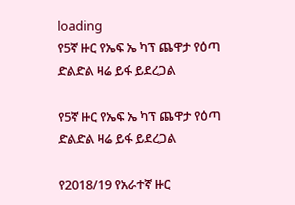loading
የ5ኛ ዙር የኤፍ ኤ ካፕ ጨዋታ የዕጣ ድልድል ዛሬ ይፋ ይደረጋል

የ5ኛ ዙር የኤፍ ኤ ካፕ ጨዋታ የዕጣ ድልድል ዛሬ ይፋ ይደረጋል

የ2018/19 የአራተኛ ዙር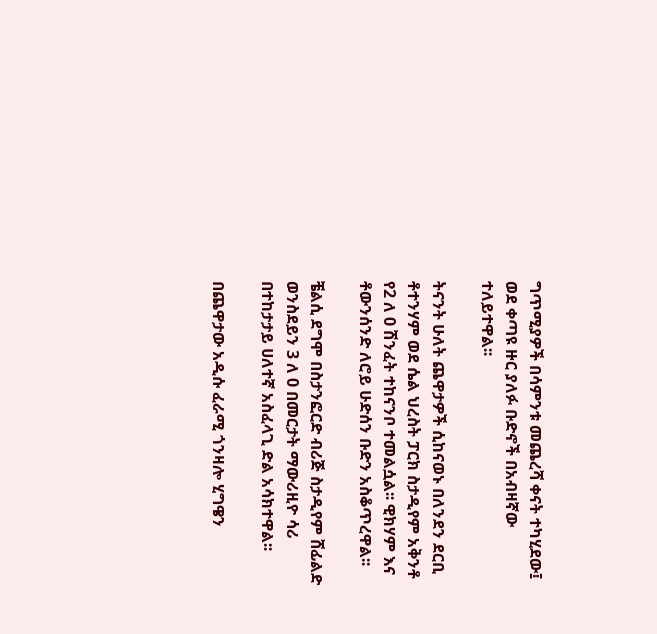ግጥሚያዎች በሳምንቱ መጨረሻ ቀናት ተካሂደው፤ ወደ ቀጣዩ ዙር ያለፉ ቡድኖች በአብዛኛው ተለይተዋል፡፡

ትናንት ሁለት ጨዋታዎች ሲከናወኑ በለንደን ደርቢ ቶተንሃም ወደ ሴል ህረስት ፓርክ ስታዲየም አቅንቶ የ2 ለ 0 ሽንፈት ተከናንቦ ተመልሷል፡፡ ዊክሃም እና ቶውንሰንድ ለሮይ ሁድሰን ቡድን አስቆጥረዋል፡፡

ቼልሲ ደግሞ በስታንፎርድ ብሪጅ ስታዲየም ሸፊልድ ወንስደይን 3 ለ 0 በመርታት ማውሪዚዮ ሳሪ በተከታታይ ሀለተኛ አስፈላጊ ድል አሳክተዋል፡፡

በጨዋታው አዲሱ ፈራሚ ጎንዛሎ ሂግዌን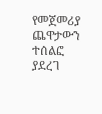የመጀመሪያ ጨዋታውን ተሰልፎ ያደረገ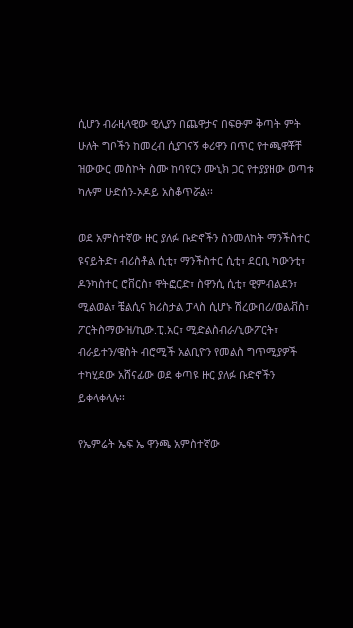ሲሆን ብራዚላዊው ዊሊያን በጨዋታና በፍፁም ቅጣት ምት ሁለት ግቦችን ከመረብ ሲያገናኝ ቀሪዋን በጥር የተጫዋቾቸ ዝውውር መስኮት ስሙ ከባየርን ሙኒክ ጋር የተያያዘው ወጣቱ ካሉም ሁድሰን-ኦዶይ አስቆጥሯል፡፡

ወደ አምስተኛው ዙር ያለፉ ቡድኖችን ስንመለከት ማንችስተር ዩናይትድ፣ ብሪስቶል ሲቲ፣ ማንችስተር ሲቲ፣ ደርቢ ካውንቲ፣ ዶንካስተር ሮቨርስ፣ ዋትፎርድ፣ ስዋንሲ ሲቲ፣ ዊምብልደን፣ ሚልወል፣ ቼልሲና ክሪስታል ፓላስ ሲሆኑ ሽረውበሪ/ወልቭስ፣ ፖርትስማውዝ/ኪው.ፒ.አር፣ ሚድልስብራ/ኒውፖርት፣ ብራይተን/ዌስት ብሮሚች አልቢዮን የመልስ ግጥሚያዎች ተካሂደው አሸናፊው ወደ ቀጣዩ ዙር ያለፉ ቡድኖችን ይቀላቀላሉ፡፡

የኤምሬት ኤፍ ኤ ዋንጫ አምስተኛው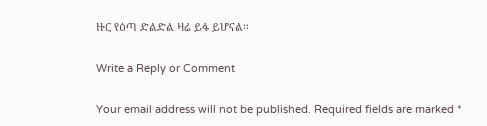ዙር የዕጣ ድልድል ዛሬ ይፋ ይሆናል፡፡

Write a Reply or Comment

Your email address will not be published. Required fields are marked *